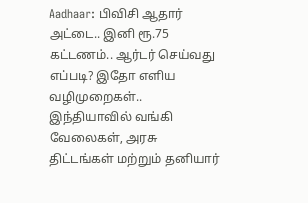Aadhaar: பிவிசி ஆதார் அட்டை.. இனி ரூ.75 கட்டணம்.. ஆர்டர் செய்வது எப்படி? இதோ எளிய வழிமுறைகள்..
இந்தியாவில் வங்கி வேலைகள், அரசு திட்டங்கள் மற்றும் தனியார்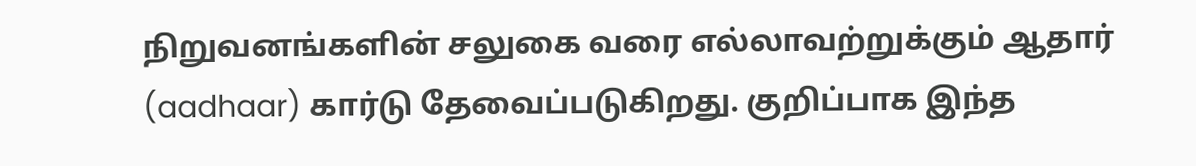நிறுவனங்களின் சலுகை வரை எல்லாவற்றுக்கும் ஆதார் (aadhaar) கார்டு தேவைப்படுகிறது. குறிப்பாக இந்த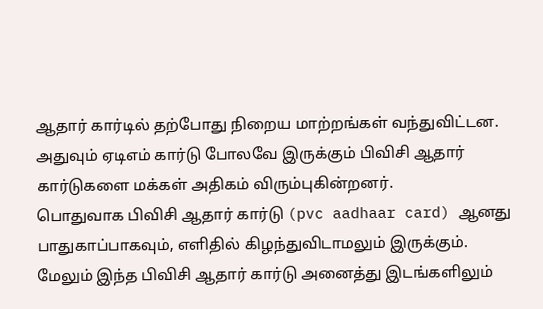ஆதார் கார்டில் தற்போது நிறைய மாற்றங்கள் வந்துவிட்டன. அதுவும் ஏடிஎம் கார்டு போலவே இருக்கும் பிவிசி ஆதார் கார்டுகளை மக்கள் அதிகம் விரும்புகின்றனர்.
பொதுவாக பிவிசி ஆதார் கார்டு (pvc aadhaar card) ஆனது பாதுகாப்பாகவும், எளிதில் கிழந்துவிடாமலும் இருக்கும். மேலும் இந்த பிவிசி ஆதார் கார்டு அனைத்து இடங்களிலும்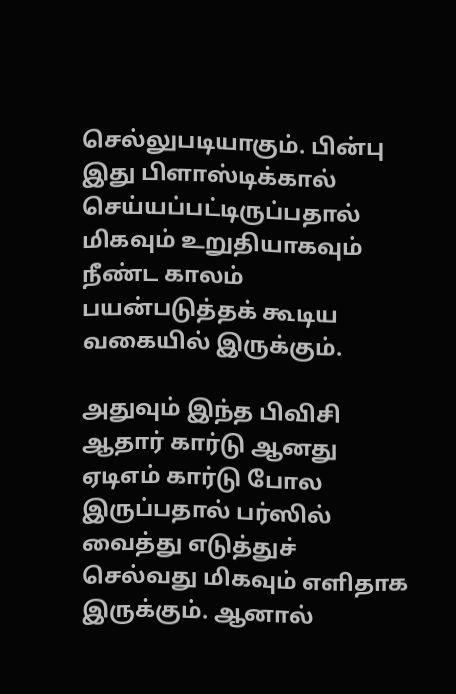செல்லுபடியாகும். பின்பு இது பிளாஸ்டிக்கால் செய்யப்பட்டிருப்பதால் மிகவும் உறுதியாகவும் நீண்ட காலம் பயன்படுத்தக் கூடிய வகையில் இருக்கும்.

அதுவும் இந்த பிவிசி ஆதார் கார்டு ஆனது ஏடிஎம் கார்டு போல இருப்பதால் பர்ஸில் வைத்து எடுத்துச் செல்வது மிகவும் எளிதாக இருக்கும். ஆனால்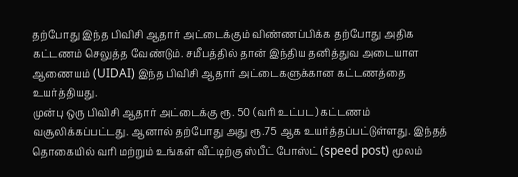தற்போது இந்த பிவிசி ஆதார் அட்டைக்கும் விண்ணப்பிக்க தற்போது அதிக கட்டணம் செலுத்த வேண்டும். சமீபத்தில் தான் இந்திய தனித்துவ அடையாள ஆணையம் (UIDAI) இந்த பிவிசி ஆதார் அட்டைகளுக்கான கட்டணத்தை உயர்த்தியது.
முன்பு ஒரு பிவிசி ஆதார் அட்டைக்கு ரூ. 50 (வரி உட்பட) கட்டணம் வசூலிக்கப்பட்டது. ஆனால் தற்போது அது ரூ.75 ஆக உயர்த்தப்பட்டுள்ளது. இந்தத் தொகையில் வரி மற்றும் உங்கள் வீட்டிற்கு ஸ்பீட் போஸ்ட் (speed post) மூலம்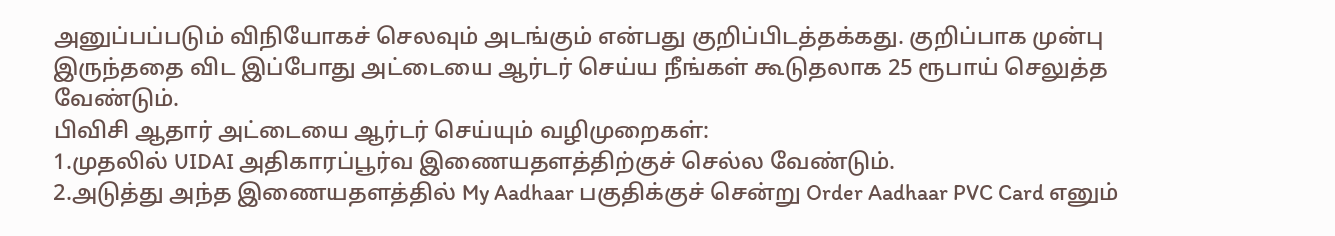அனுப்பப்படும் விநியோகச் செலவும் அடங்கும் என்பது குறிப்பிடத்தக்கது. குறிப்பாக முன்பு இருந்ததை விட இப்போது அட்டையை ஆர்டர் செய்ய நீங்கள் கூடுதலாக 25 ரூபாய் செலுத்த வேண்டும்.
பிவிசி ஆதார் அட்டையை ஆர்டர் செய்யும் வழிமுறைகள்:
1.முதலில் UIDAI அதிகாரப்பூர்வ இணையதளத்திற்குச் செல்ல வேண்டும்.
2.அடுத்து அந்த இணையதளத்தில் My Aadhaar பகுதிக்குச் சென்று Order Aadhaar PVC Card எனும்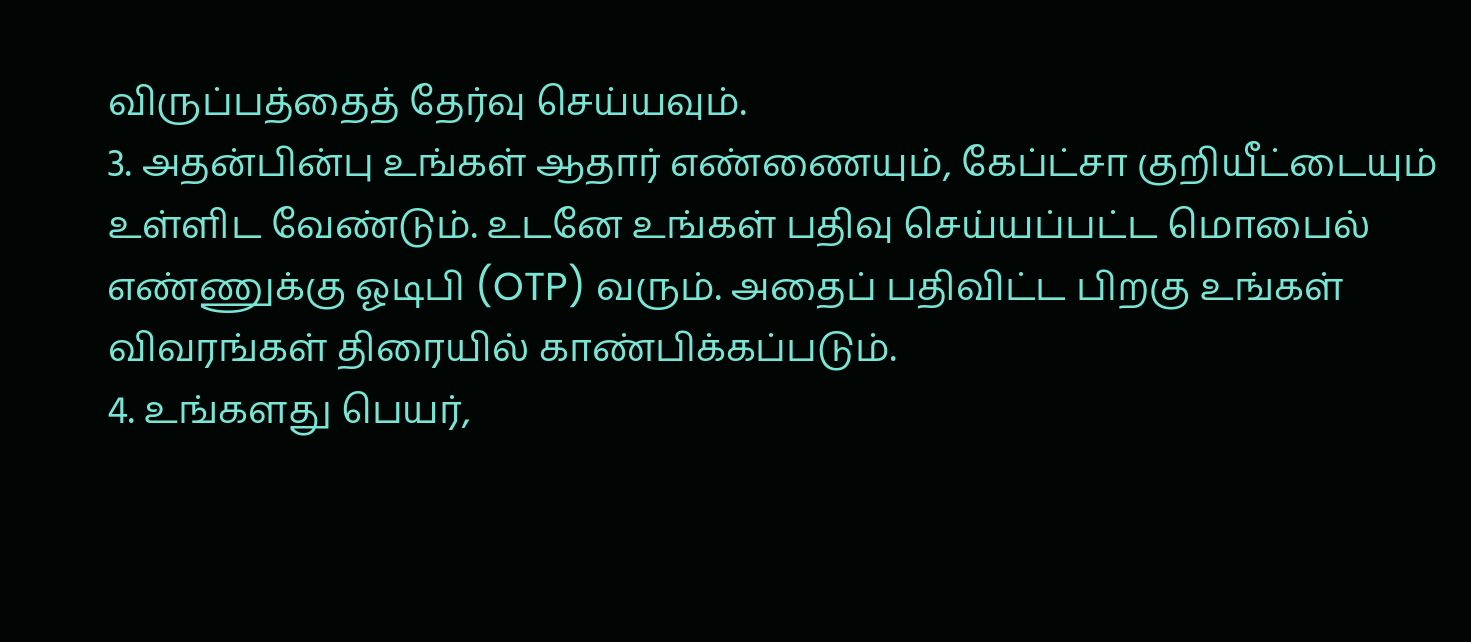விருப்பத்தைத் தேர்வு செய்யவும்.
3. அதன்பின்பு உங்கள் ஆதார் எண்ணையும், கேப்ட்சா குறியீட்டையும் உள்ளிட வேண்டும். உடனே உங்கள் பதிவு செய்யப்பட்ட மொபைல் எண்ணுக்கு ஓடிபி (OTP) வரும். அதைப் பதிவிட்ட பிறகு உங்கள் விவரங்கள் திரையில் காண்பிக்கப்படும்.
4. உங்களது பெயர்,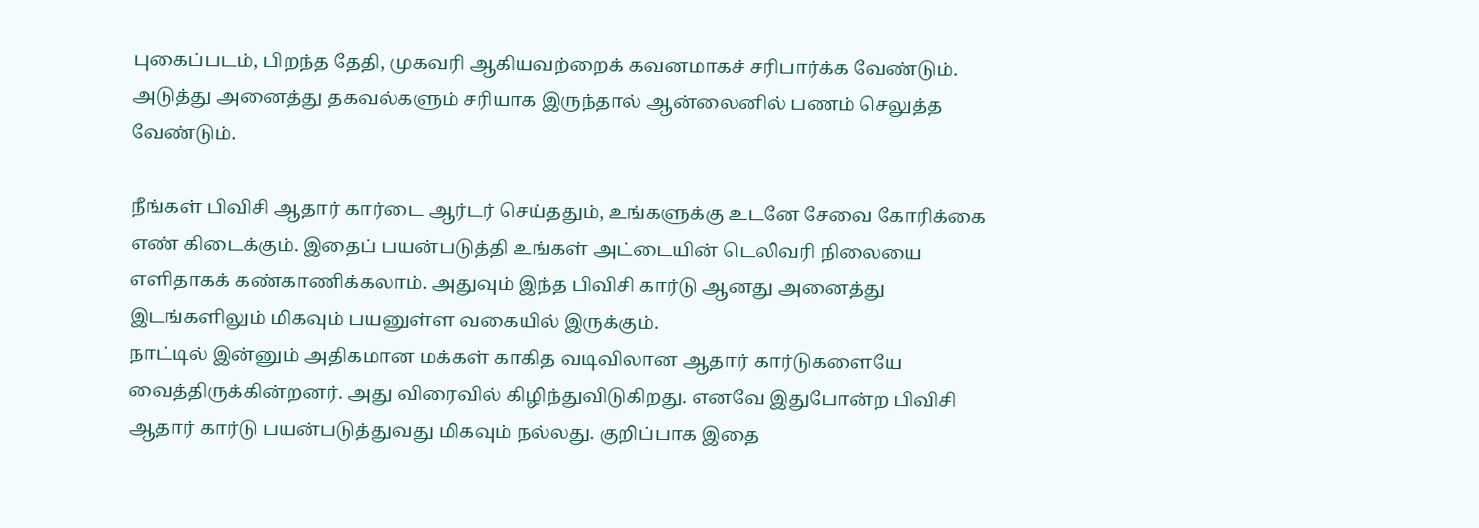புகைப்படம், பிறந்த தேதி, முகவரி ஆகியவற்றைக் கவனமாகச் சரிபார்க்க வேண்டும். அடுத்து அனைத்து தகவல்களும் சரியாக இருந்தால் ஆன்லைனில் பணம் செலுத்த வேண்டும்.

நீங்கள் பிவிசி ஆதார் கார்டை ஆர்டர் செய்ததும், உங்களுக்கு உடனே சேவை கோரிக்கை எண் கிடைக்கும். இதைப் பயன்படுத்தி உங்கள் அட்டையின் டெலிவரி நிலையை எளிதாகக் கண்காணிக்கலாம். அதுவும் இந்த பிவிசி கார்டு ஆனது அனைத்து இடங்களிலும் மிகவும் பயனுள்ள வகையில் இருக்கும்.
நாட்டில் இன்னும் அதிகமான மக்கள் காகித வடிவிலான ஆதார் கார்டுகளையே வைத்திருக்கின்றனர். அது விரைவில் கிழிந்துவிடுகிறது. எனவே இதுபோன்ற பிவிசி ஆதார் கார்டு பயன்படுத்துவது மிகவும் நல்லது. குறிப்பாக இதை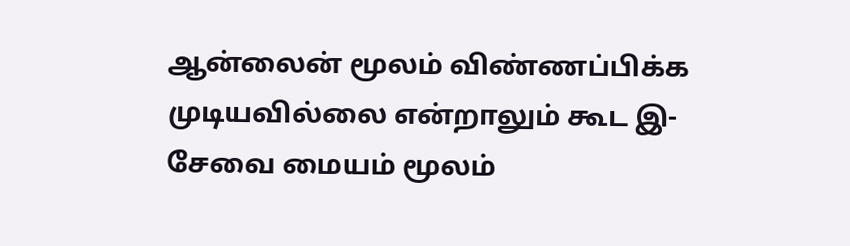ஆன்லைன் மூலம் விண்ணப்பிக்க முடியவில்லை என்றாலும் கூட இ-சேவை மையம் மூலம்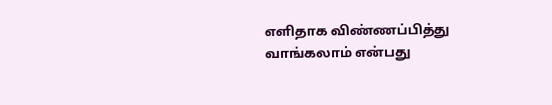எளிதாக விண்ணப்பித்து வாங்கலாம் என்பது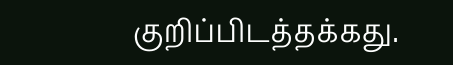குறிப்பிடத்தக்கது.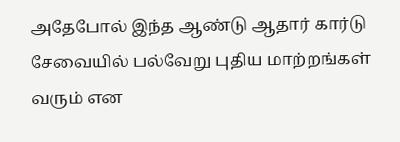அதேபோல் இந்த ஆண்டு ஆதார் கார்டு சேவையில் பல்வேறு புதிய மாற்றங்கள் வரும் என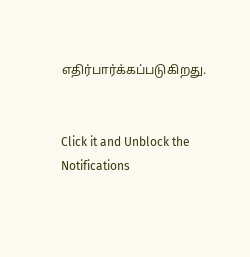எதிர்பார்க்கப்படுகிறது.


Click it and Unblock the Notifications